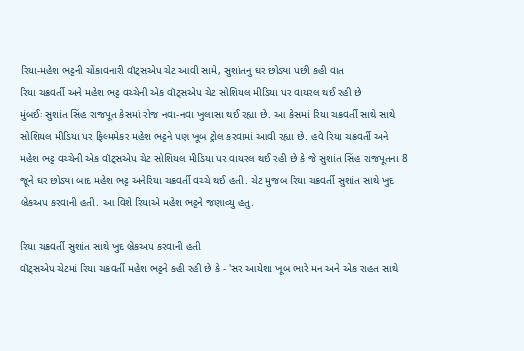રિયા-મહેશ ભટ્ટની ચોંકાવનારી વૉટ્સએપ ચેટ આવી સામે, સુશાંતનુ ઘર છોડ્યા પછી કહી વાત
રિયા ચક્રવર્તી અને મહેશ ભટ્ટ વચ્ચેની એક વૉટ્સએપ ચેટ સોશિયલ મીડિયા પર વાયરલ થઈ રહી છે
મુંબઈઃ સુશાંત સિંહ રાજપૂત કેસમાં રોજ નવા-નવા ખુલાસા થઈ રહ્યા છે. આ કેસમાં રિયા ચક્રવર્તી સાથે સાથે સોશિયલ મીડિયા પર ફિલ્મમેકર મહેશ ભટ્ટને પણ ખૂબ ટ્રોલ કરવામાં આવી રહ્યા છે. હવે રિયા ચક્રવર્તી અને મહેશ ભટ્ટ વચ્ચેની એક વૉટ્સએપ ચેટ સોશિયલ મીડિયા પર વાયરલ થઈ રહી છે કે જે સુશાંત સિંહ રાજપૂતના 8 જૂને ઘર છોડ્યા બાદ મહેશ ભટ્ટ અનેરિયા ચક્રવર્તી વચ્ચે થઈ હતી. ચેટ મુજબ રિયા ચક્રવર્તી સુશાંત સાથે ખુદ બ્રેકઅપ કરવાની હતી. આ વિશે રિયાએ મહેશ ભટ્ટને જણાવ્યુ હતુ.

રિયા ચક્રવર્તી સુશાંત સાથે ખુદ બ્રેકઅપ કરવાની હતી
વૉટ્સએપ ચેટમાં રિયા ચક્રવર્તી મહેશ ભટ્ટને કહી રહી છે કે - 'સર આયેશા ખૂબ ભારે મન અને એક રાહત સાથે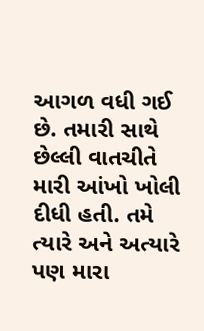આગળ વધી ગઈ છે. તમારી સાથે છેલ્લી વાતચીતે મારી આંખો ખોલી દીધી હતી. તમે ત્યારે અને અત્યારે પણ મારા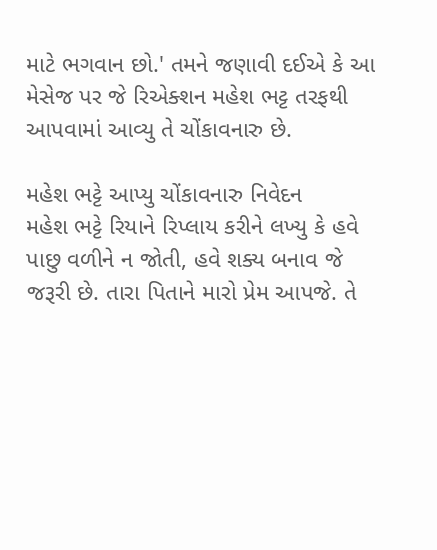માટે ભગવાન છો.' તમને જણાવી દઈએ કે આ મેસેજ પર જે રિએક્શન મહેશ ભટ્ટ તરફથી આપવામાં આવ્યુ તે ચોંકાવનારુ છે.

મહેશ ભટ્ટે આપ્યુ ચોંકાવનારુ નિવેદન
મહેશ ભટ્ટે રિયાને રિપ્લાય કરીને લખ્યુ કે હવે પાછુ વળીને ન જોતી, હવે શક્ય બનાવ જે જરૂરી છે. તારા પિતાને મારો પ્રેમ આપજે. તે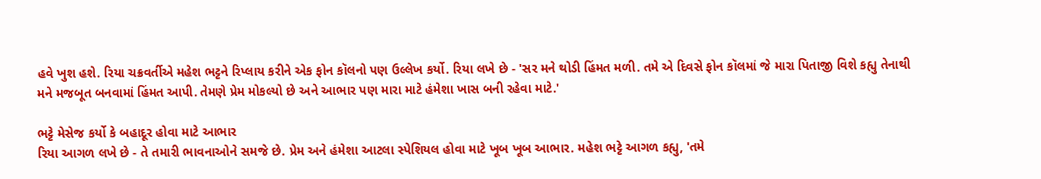હવે ખુશ હશે. રિયા ચક્રવર્તીએ મહેશ ભટ્ટને રિપ્લાય કરીને એક ફોન કૉલનો પણ ઉલ્લેખ કર્યો. રિયા લખે છે - 'સર મને થોડી હિંમત મળી. તમે એ દિવસે ફોન કૉલમાં જે મારા પિતાજી વિશે કહ્યુ તેનાથી મને મજબૂત બનવામાં હિંમત આપી. તેમણે પ્રેમ મોકલ્યો છે અને આભાર પણ મારા માટે હંમેશા ખાસ બની રહેવા માટે.'

ભટ્ટે મેસેજ કર્યો કે બહાદૂર હોવા માટે આભાર
રિયા આગળ લખે છે - તે તમારી ભાવનાઓને સમજે છે. પ્રેમ અને હંમેશા આટલા સ્પેશિયલ હોવા માટે ખૂબ ખૂબ આભાર. મહેશ ભટ્ટે આગળ કહ્યુ, 'તમે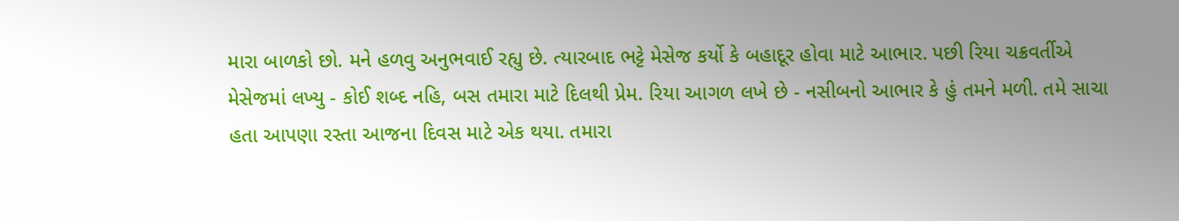મારા બાળકો છો. મને હળવુ અનુભવાઈ રહ્યુ છે. ત્યારબાદ ભટ્ટે મેસેજ કર્યો કે બહાદૂર હોવા માટે આભાર. પછી રિયા ચક્રવર્તીએ મેસેજમાં લખ્યુ - કોઈ શબ્દ નહિ, બસ તમારા માટે દિલથી પ્રેમ. રિયા આગળ લખે છે - નસીબનો આભાર કે હું તમને મળી. તમે સાચા હતા આપણા રસ્તા આજના દિવસ માટે એક થયા. તમારા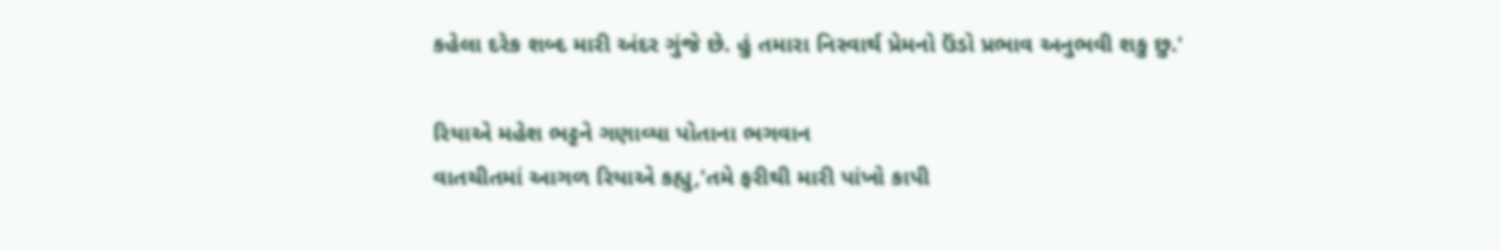કહેલા દરેક શબ્દ મારી અંદર ગુંજે છે. હું તમારા નિસ્વાર્થ પ્રેમનો ઉંડો પ્રભાવ અનુભવી શકુ છુ.'

રિયાએ મહેશ ભટ્ટને ગણાવ્યા પોતાના ભગવાન
વાતચીતમાં આગળ રિયાએ કહ્યુ,'તમે ફરીથી મારી પાંખો કાપી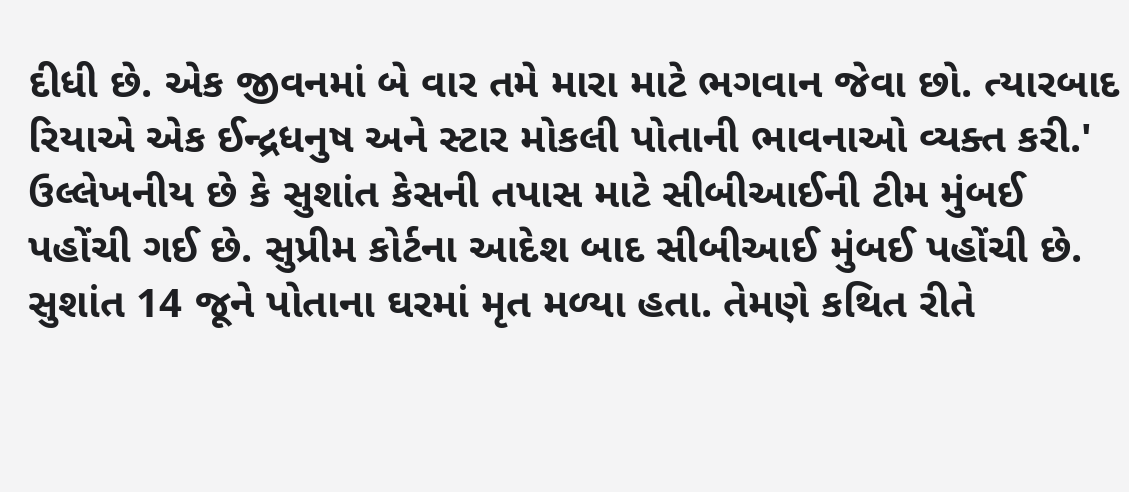દીધી છે. એક જીવનમાં બે વાર તમે મારા માટે ભગવાન જેવા છો. ત્યારબાદ રિયાએ એક ઈન્દ્રધનુષ અને સ્ટાર મોકલી પોતાની ભાવનાઓ વ્યક્ત કરી.' ઉલ્લેખનીય છે કે સુશાંત કેસની તપાસ માટે સીબીઆઈની ટીમ મુંબઈ પહોંચી ગઈ છે. સુપ્રીમ કોર્ટના આદેશ બાદ સીબીઆઈ મુંબઈ પહોંચી છે. સુશાંત 14 જૂને પોતાના ઘરમાં મૃત મળ્યા હતા. તેમણે કથિત રીતે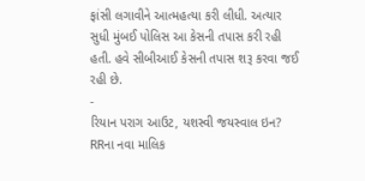ફાંસી લગાવીને આત્મહત્યા કરી લીધી. અત્યાર સુધી મુંબઈ પોલિસ આ કેસની તપાસ કરી રહી હતી. હવે સીબીઆઈ કેસની તપાસ શરૂ કરવા જઈ રહી છે.
-
રિયાન પરાગ આઉટ, યશસ્વી જયસ્વાલ ઇન? RRના નવા માલિક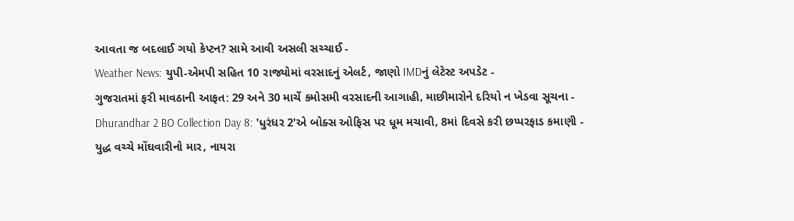આવતા જ બદલાઈ ગયો કેપ્ટન? સામે આવી અસલી સચ્ચાઈ -
Weather News: યુપી-એમપી સહિત 10 રાજ્યોમાં વરસાદનું એલર્ટ, જાણો IMDનું લેટેસ્ટ અપડેટ -
ગુજરાતમાં ફરી માવઠાની આફત: 29 અને 30 માર્ચે કમોસમી વરસાદની આગાહી, માછીમારોને દરિયો ન ખેડવા સૂચના -
Dhurandhar 2 BO Collection Day 8: 'ધુરંધર 2'એ બોક્સ ઓફિસ પર ધૂમ મચાવી, 8માં દિવસે કરી છપ્પરફાડ કમાણી -
યુદ્ધ વચ્ચે મોંઘવારીનો માર, નાયરા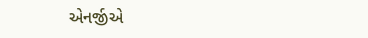એનર્જીએ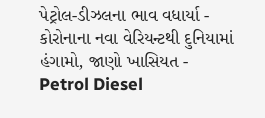પેટ્રોલ-ડીઝલના ભાવ વધાર્યા -
કોરોનાના નવા વેરિયન્ટથી દુનિયામાં હંગામો, જાણો ખાસિયત -
Petrol Diesel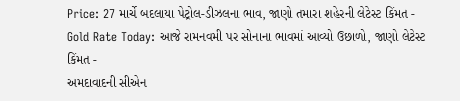Price: 27 માર્ચે બદલાયા પેટ્રોલ-ડીઝલના ભાવ, જાણો તમારા શહેરની લેટેસ્ટ કિંમત -
Gold Rate Today: આજે રામનવમી પર સોનાના ભાવમાં આવ્યો ઉછાળો, જાણો લેટેસ્ટ કિંમત -
અમદાવાદની સીએન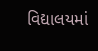વિદ્યાલયમાં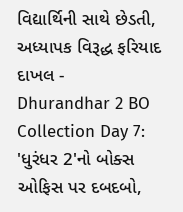વિદ્યાર્થિની સાથે છેડતી, અધ્યાપક વિરૂદ્ધ ફરિયાદ દાખલ -
Dhurandhar 2 BO Collection Day 7: 'ધુરંધર 2'નો બોક્સ ઓફિસ પર દબદબો,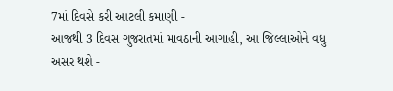7માં દિવસે કરી આટલી કમાણી -
આજથી 3 દિવસ ગુજરાતમાં માવઠાની આગાહી, આ જિલ્લાઓને વધુ અસર થશે -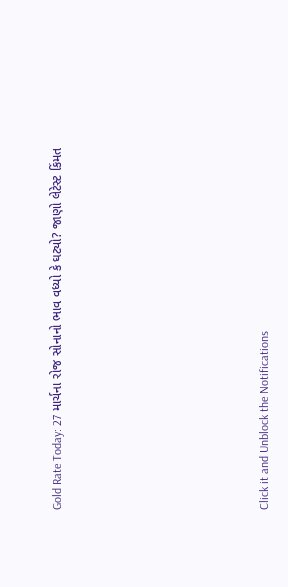Gold Rate Today: 27 માર્ચના રોજ સોનાનો ભાવ વધ્યો કે ઘટ્યો? જાણો લેટેસ્ટ કિંમત








Click it and Unblock the Notifications